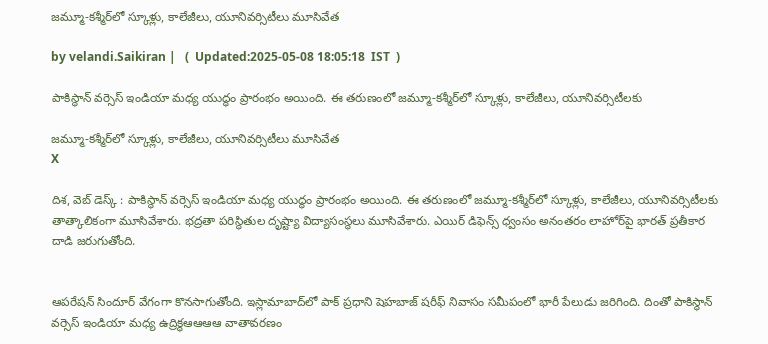జమ్మూ-కశ్మీర్‌లో స్కూళ్లు, కాలేజీలు, యూనివర్సిటీలు మూసివేత

by velandi.Saikiran |   (  Updated:2025-05-08 18:05:18  IST  )

పాకిస్థాన్ వర్సెస్ ఇండియా మధ్య యుద్ధం ప్రారంభం అయింది. ఈ తరుణంలో జమ్మూ-కశ్మీర్‌లో స్కూళ్లు, కాలేజీలు, యూనివర్సిటీలకు

జమ్మూ-కశ్మీర్‌లో స్కూళ్లు, కాలేజీలు, యూనివర్సిటీలు మూసివేత
X

దిశ, వెబ్ డెస్క్ : పాకిస్థాన్ వర్సెస్ ఇండియా మధ్య యుద్ధం ప్రారంభం అయింది. ఈ తరుణంలో జమ్మూ-కశ్మీర్‌లో స్కూళ్లు, కాలేజీలు, యూనివర్సిటీలకు తాత్కాలికంగా మూసివేశారు. భద్రతా పరిస్థితుల దృష్ట్యా విద్యాసంస్థలు మూసివేశారు. ఎయిర్ డిఫెన్స్ ధ్వంసం అనంతరం లాహోర్‌పై భారత్ ప్రతీకార దాడి జరుగుతోంది.


ఆపరేషన్ సిందూర్ వేగంగా కొనసాగుతోంది. ఇస్లామాబాద్‌లో పాక్ ప్రధాని షెహబాజ్ షరీఫ్ నివాసం సమీపంలో భారీ పేలుడు జరిగింది. దింతో పాకిస్థాన్ వర్సెస్ ఇండియా మధ్య ఉద్రిక్థఆఆఆఆ వాతావరణం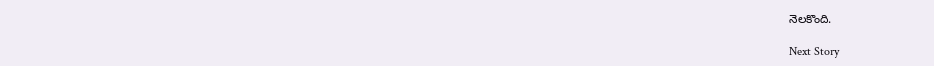నెలకొంది.

Next Story